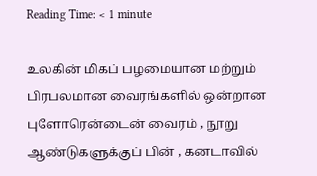Reading Time: < 1 minute

உலகின் மிகப் பழமையான மற்றும் பிரபலமான வைரங்களில் ஒன்றான புளோரென்டைன் வைரம் , நூறு ஆண்டுகளுக்குப் பின் , கனடாவில்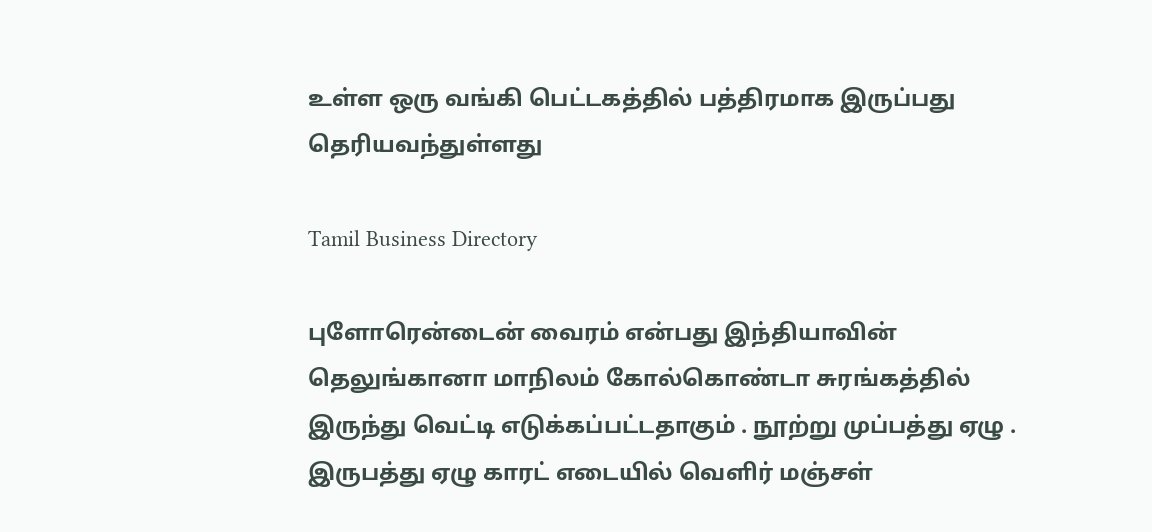உள்ள ஒரு வங்கி பெட்டகத்தில் பத்திரமாக இருப்பது தெரியவந்துள்ளது

Tamil Business Directory

புளோரென்டைன் வைரம் என்பது இந்தியாவின் தெலுங்கானா மாநிலம் கோல்கொண்டா சுரங்கத்தில் இருந்து வெட்டி எடுக்கப்பட்டதாகும் . நூற்று முப்பத்து ஏழு . இருபத்து ஏழு காரட் எடையில் வெளிர் மஞ்சள்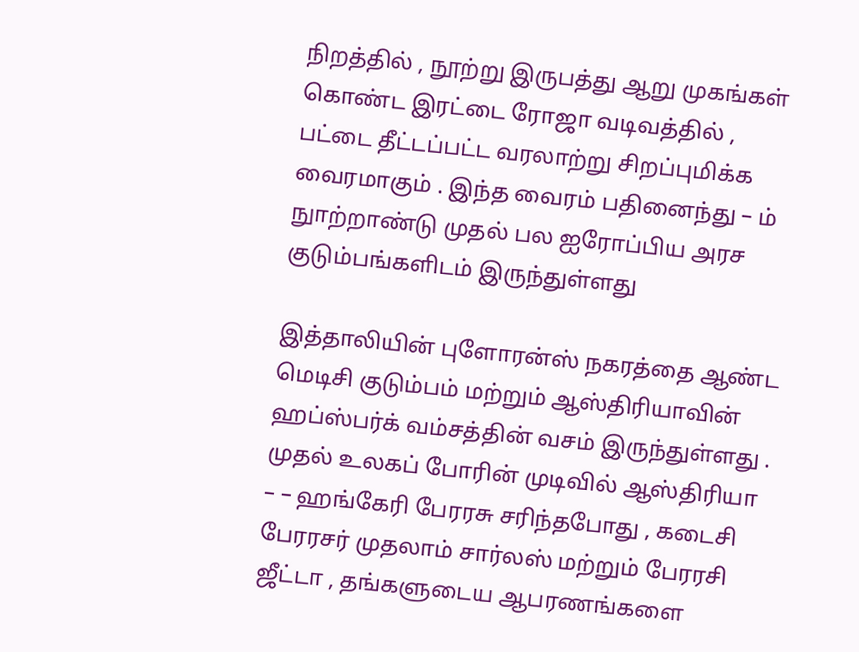நிறத்தில் , நூற்று இருபத்து ஆறு முகங்கள் கொண்ட இரட்டை ரோஜா வடிவத்தில் , பட்டை தீட்டப்பட்ட வரலாற்று சிறப்புமிக்க வைரமாகும் . இந்த வைரம் பதினைந்து – ம் நுாற்றாண்டு முதல் பல ஐரோப்பிய அரச குடும்பங்களிடம் இருந்துள்ளது

இத்தாலியின் புளோரன்ஸ் நகரத்தை ஆண்ட மெடிசி குடும்பம் மற்றும் ஆஸ்திரியாவின் ஹப்ஸ்பர்க் வம்சத்தின் வசம் இருந்துள்ளது . முதல் உலகப் போரின் முடிவில் ஆஸ்திரியா – – ஹங்கேரி பேரரசு சரிந்தபோது , கடைசி பேரரசர் முதலாம் சார்லஸ் மற்றும் பேரரசி ஜீட்டா , தங்களுடைய ஆபரணங்களை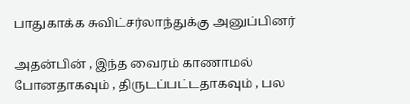பாதுகாக்க சுவிட்சர்லாந்துக்கு அனுப்பினர்

அதன்பின் , இந்த வைரம் காணாமல் போனதாகவும் , திருடப்பட்டதாகவும் , பல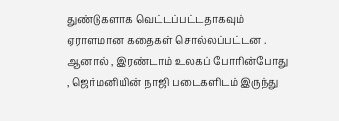துண்டுகளாக வெட்டப்பட்டதாகவும் ஏராளமான கதைகள் சொல்லப்பட்டன . ஆனால் , இரண்டாம் உலகப் போரின்போது , ஜெர்மனியின் நாஜி படைகளிடம் இருந்து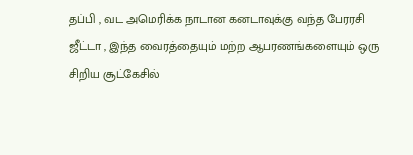தப்பி , வட அமெரிக்க நாடான கனடாவுக்கு வந்த பேரரசி ஜீட்டா , இந்த வைரத்தையும் மற்ற ஆபரணங்களையும் ஒரு சிறிய சூட்கேசில்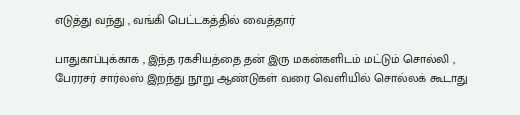எடுத்து வந்து , வங்கி பெட்டகத்தில் வைத்தார்

பாதுகாப்புக்காக , இந்த ரகசியத்தை தன் இரு மகன்களிடம் மட்டும் சொல்லி , பேரரசர் சார்லஸ் இறந்து நூறு ஆண்டுகள் வரை வெளியில் சொல்லக் கூடாது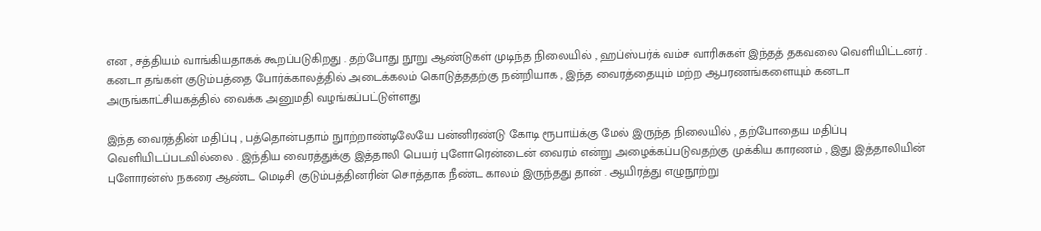என , சத்தியம் வாங்கியதாகக் கூறப்படுகிறது . தற்போது நூறு ஆண்டுகள் முடிந்த நிலையில் , ஹப்ஸ்பர்க் வம்ச வாரிசுகள் இந்தத் தகவலை வெளியிட்டனர் . கனடா தங்கள் குடும்பத்தை போர்க்காலத்தில் அடைக்கலம் கொடுத்ததற்கு நன்றியாக , இந்த வைரத்தையும் மற்ற ஆபரணங்களையும் கனடா அருங்காட்சியகத்தில் வைக்க அனுமதி வழங்கப்பட்டுள்ளது

இந்த வைரத்தின் மதிப்பு , பத்தொன்பதாம் நுாற்றாண்டிலேயே பன்னிரண்டு கோடி ரூபாய்க்கு மேல் இருந்த நிலையில் , தற்போதைய மதிப்பு வெளியிடப்படவில்லை . இந்திய வைரத்துக்கு இத்தாலி பெயர் புளோரென்டைன் வைரம் என்று அழைக்கப்படுவதற்கு முக்கிய காரணம் , இது இத்தாலியின் புளோரன்ஸ் நகரை ஆண்ட மெடிசி குடும்பத்தினரின் சொத்தாக நீண்ட காலம் இருந்தது தான் . ஆயிரத்து எழுநூற்று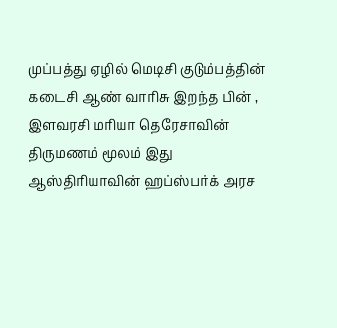முப்பத்து ஏழில் மெடிசி குடும்பத்தின் கடைசி ஆண் வாரிசு இறந்த பின் , இளவரசி மரியா தெரேசாவின் திருமணம் மூலம் இது ஆஸ்திரியாவின் ஹப்ஸ்பர்க் அரச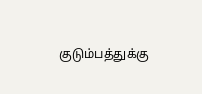குடும்பத்துக்கு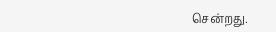சென்றது.